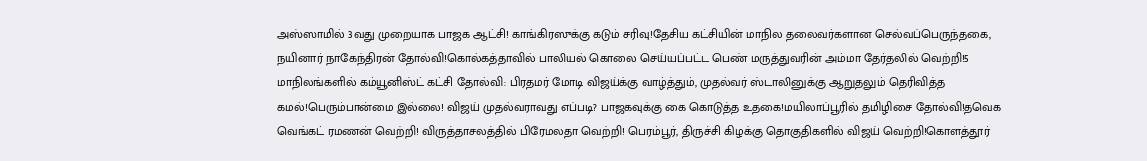அஸ்ஸாமில் 3வது முறையாக பாஜக ஆட்சி! காங்கிரஸுக்கு கடும் சரிவு!தேசிய கட்சியின் மாநில தலைவர்களான செல்வப்பெருந்தகை, நயினார் நாகேந்திரன் தோல்வி!கொல்கத்தாவில் பாலியல் கொலை செய்யப்பட்ட பெண் மருத்துவரின் அம்மா தேர்தலில் வெற்றி!5 மாநிலங்களில் கம்யூனிஸ்ட் கட்சி தோல்வி: பிரதமர் மோடி விஜய்க்கு வாழ்த்தும், முதல்வர் ஸ்டாலினுக்கு ஆறுதலும் தெரிவித்த கமல்!பெரும்பான்மை இல்லை! விஜய் முதல்வராவது எப்படி? பாஜகவுக்கு கை கொடுத்த உதகை!மயிலாப்பூரில் தமிழிசை தோல்வி!தவெக வெங்கட் ரமணன் வெற்றி! விருத்தாசலத்தில் பிரேமலதா வெற்றி! பெரம்பூர், திருச்சி கிழக்கு தொகுதிகளில் விஜய் வெற்றி!கொளத்தூர்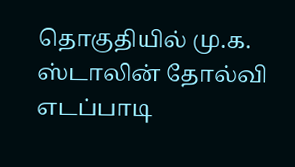தொகுதியில் மு.க. ஸ்டாலின் தோல்வி எடப்பாடி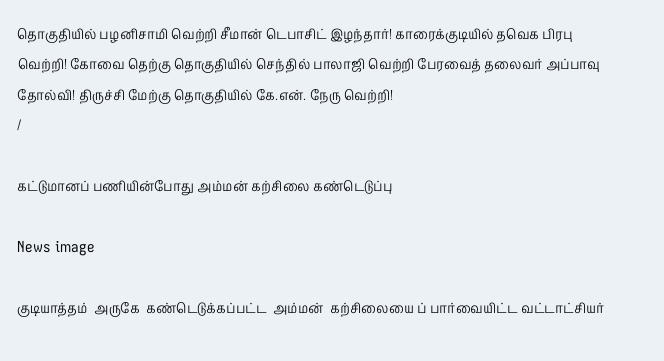தொகுதியில் பழனிசாமி வெற்றி சீமான் டெபாசிட் இழந்தார்! காரைக்குடியில் தவெக பிரபு வெற்றி! கோவை தெற்கு தொகுதியில் செந்தில் பாலாஜி வெற்றி பேரவைத் தலைவர் அப்பாவு தோல்வி! திருச்சி மேற்கு தொகுதியில் கே.என். நேரு வெற்றி!
/

கட்டுமானப் பணியின்போது அம்மன் கற்சிலை கண்டெடுப்பு

News image

குடியாத்தம்  அருகே  கண்டெடுக்கப்பட்ட  அம்மன்  கற்சிலையை ப் பார்வையிட்ட வட்டாட்சியர்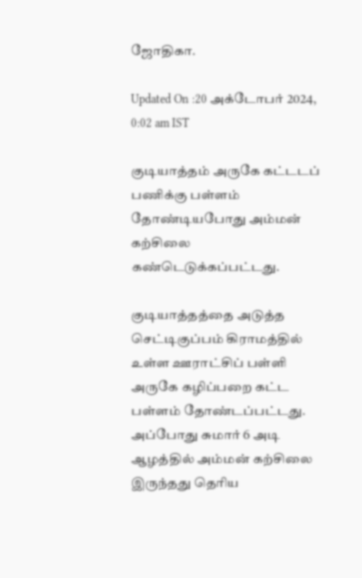ஜோதிகா.

Updated On :20 அக்டோபர் 2024, 0:02 am IST

குடியாத்தம் அருகே கட்டடப் பணிக்கு பள்ளம் தோண்டியபோது அம்மன் கற்சிலை கண்டெடுக்கப்பட்டது.

குடியாத்தத்தை அடுத்த செட்டிகுப்பம் கிராமத்தில் உள்ள ஊராட்சிப் பள்ளி அருகே கழிப்பறை கட்ட பள்ளம் தோண்டப்பட்டது. அப்போது சுமார் 6 அடி ஆழத்தில் அம்மன் கற்சிலை இருந்தது தெரிய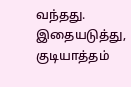வந்தது. இதையடுத்து, குடியாத்தம்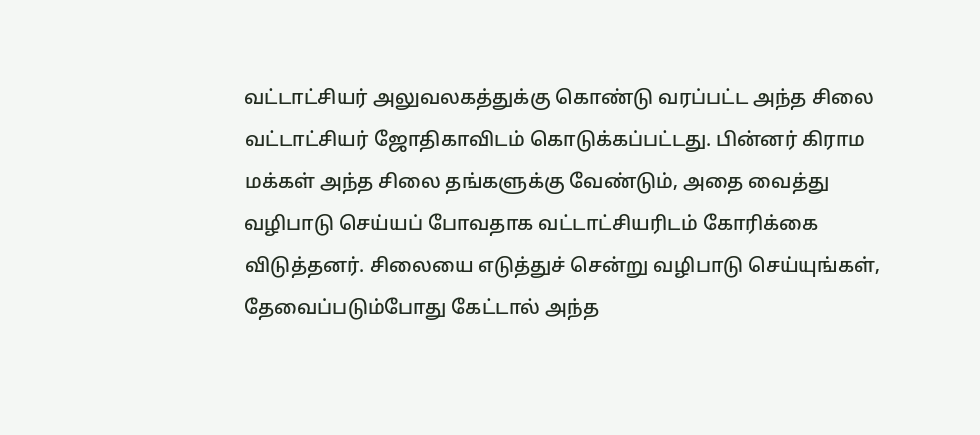வட்டாட்சியர் அலுவலகத்துக்கு கொண்டு வரப்பட்ட அந்த சிலை வட்டாட்சியர் ஜோதிகாவிடம் கொடுக்கப்பட்டது. பின்னர் கிராம மக்கள் அந்த சிலை தங்களுக்கு வேண்டும், அதை வைத்து வழிபாடு செய்யப் போவதாக வட்டாட்சியரிடம் கோரிக்கை விடுத்தனர். சிலையை எடுத்துச் சென்று வழிபாடு செய்யுங்கள், தேவைப்படும்போது கேட்டால் அந்த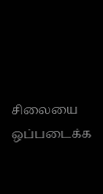சிலையை ஒப்படைக்க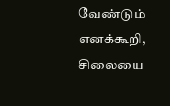வேண்டும் எனக்கூறி, சிலையை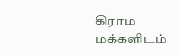கிராம மக்களிடம்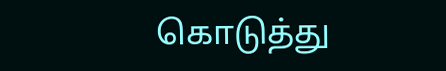கொடுத்து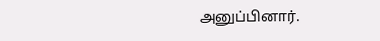அனுப்பினார்.